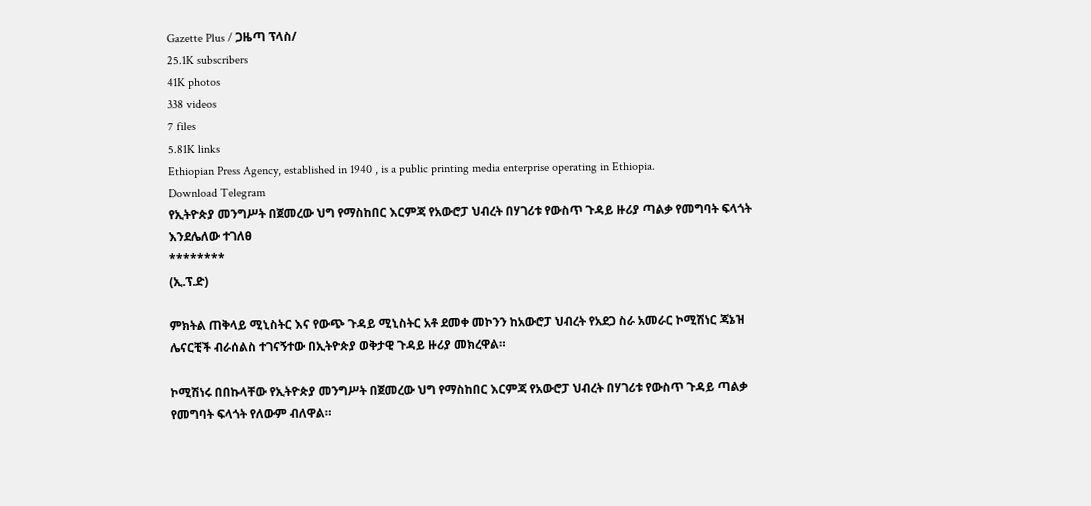Gazette Plus / ጋዜጣ ፕላስ/
25.1K subscribers
41K photos
338 videos
7 files
5.81K links
Ethiopian Press Agency, established in 1940 , is a public printing media enterprise operating in Ethiopia.
Download Telegram
የኢትዮጵያ መንግሥት በጀመረው ህግ የማስከበር እርምጃ የአውሮፓ ህብረት በሃገሪቱ የውስጥ ጉዳይ ዙሪያ ጣልቃ የመግባት ፍላጎት እንደሌለው ተገለፀ
********
(ኢ.ፕ.ድ)

ምክትል ጠቅላይ ሚኒስትር እና የውጭ ጉዳይ ሚኒስትር አቶ ደመቀ መኮንን ከአውሮፓ ህብረት የአደጋ ስራ አመራር ኮሚሽነር ጃኔዝ ሌናርቺች ብራሰልስ ተገናኝተው በኢትዮጵያ ወቅታዊ ጉዳይ ዙሪያ መክረዋል።

ኮሚሽነሩ በበኩላቸው የኢትዮጵያ መንግሥት በጀመረው ህግ የማስከበር እርምጃ የአውሮፓ ህብረት በሃገሪቱ የውስጥ ጉዳይ ጣልቃ የመግባት ፍላጎት የለውም ብለዋል።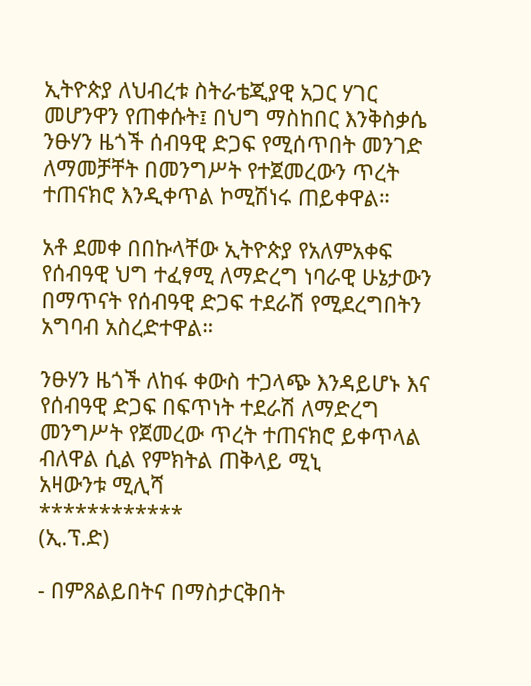ኢትዮጵያ ለህብረቱ ስትራቴጂያዊ አጋር ሃገር መሆንዋን የጠቀሱት፤ በህግ ማስከበር እንቅስቃሴ ንፁሃን ዜጎች ሰብዓዊ ድጋፍ የሚሰጥበት መንገድ ለማመቻቸት በመንግሥት የተጀመረውን ጥረት ተጠናክሮ እንዲቀጥል ኮሚሽነሩ ጠይቀዋል።

አቶ ደመቀ በበኩላቸው ኢትዮጵያ የአለምአቀፍ የሰብዓዊ ህግ ተፈፃሚ ለማድረግ ነባራዊ ሁኔታውን በማጥናት የሰብዓዊ ድጋፍ ተደራሽ የሚደረግበትን አግባብ አስረድተዋል።

ንፁሃን ዜጎች ለከፋ ቀውስ ተጋላጭ እንዳይሆኑ እና የሰብዓዊ ድጋፍ በፍጥነት ተደራሽ ለማድረግ መንግሥት የጀመረው ጥረት ተጠናክሮ ይቀጥላል ብለዋል ሲል የምክትል ጠቅላይ ሚኒ
አዛውንቱ ሚሊሻ
************
(ኢ.ፕ.ድ)

- በምጸልይበትና በማስታርቅበት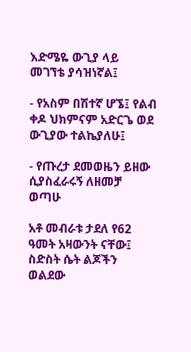እድሜዬ ውጊያ ላይ
መገኘቴ ያሳዝነኛል፤

- የአስም በሽተኛ ሆኜ፤ የልብ ቀዶ ህክምናም አድርጌ ወደ
ውጊያው ተልኬያለሁ፤

- የጡረታ ደመወዜን ይዘው ሲያስፈራሩኝ ለዘመቻ ወጣሁ

አቶ መብራቱ ታደለ የ62 ዓመት አዛውንት ናቸው፤ ስድስት ሴት ልጆችን ወልደው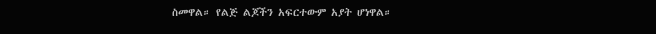ስመዋል። የልጅ ልጆችን አፍርተውም አያት ሆነዋል።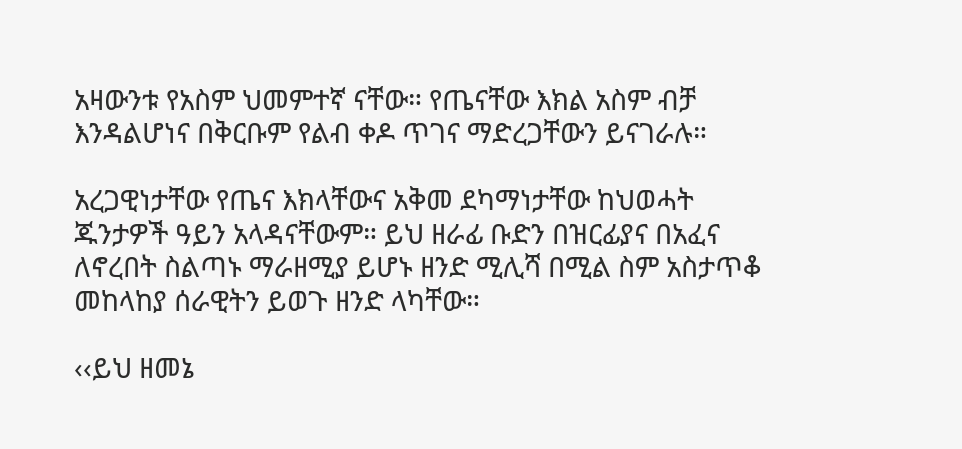አዛውንቱ የአስም ህመምተኛ ናቸው። የጤናቸው እክል አስም ብቻ እንዳልሆነና በቅርቡም የልብ ቀዶ ጥገና ማድረጋቸውን ይናገራሉ።

አረጋዊነታቸው የጤና እክላቸውና አቅመ ደካማነታቸው ከህወሓት ጁንታዎች ዓይን አላዳናቸውም። ይህ ዘራፊ ቡድን በዝርፊያና በአፈና ለኖረበት ስልጣኑ ማራዘሚያ ይሆኑ ዘንድ ሚሊሻ በሚል ስም አስታጥቆ መከላከያ ሰራዊትን ይወጉ ዘንድ ላካቸው።

‹‹ይህ ዘመኔ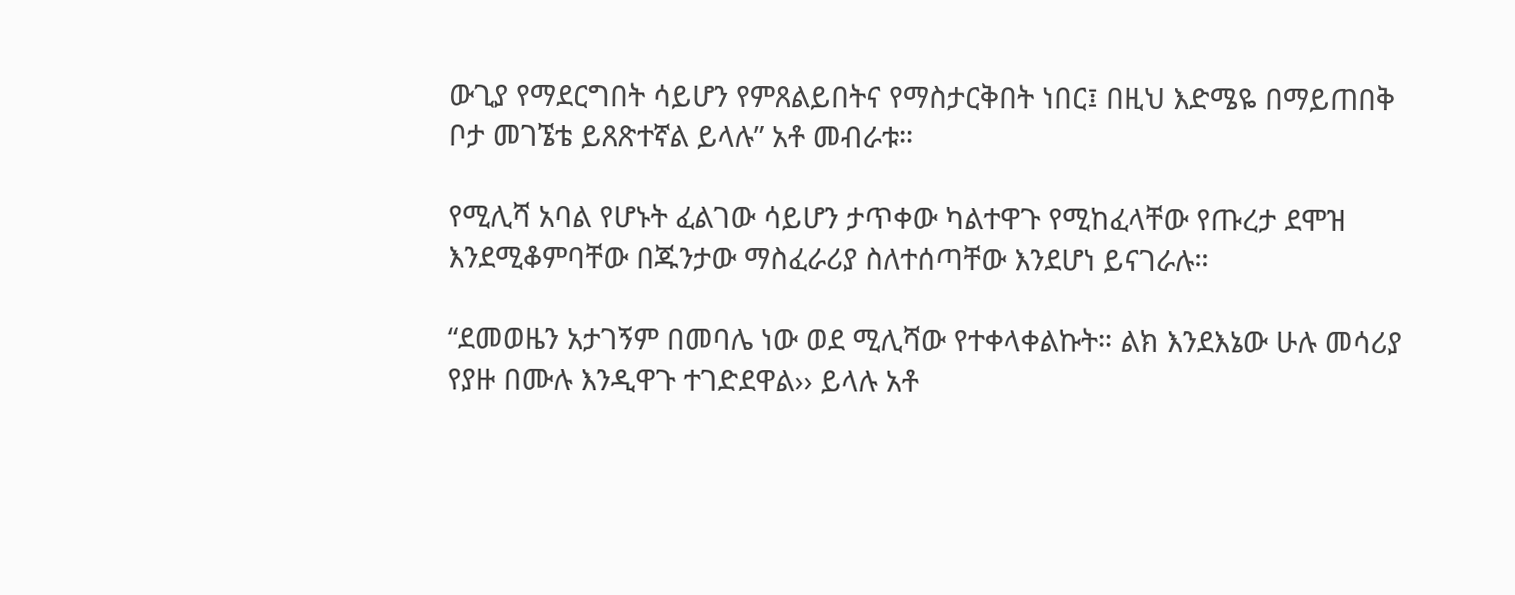ውጊያ የማደርግበት ሳይሆን የምጸልይበትና የማስታርቅበት ነበር፤ በዚህ እድሜዬ በማይጠበቅ ቦታ መገኜቴ ይጸጽተኛል ይላሉ” አቶ መብራቱ።

የሚሊሻ አባል የሆኑት ፈልገው ሳይሆን ታጥቀው ካልተዋጉ የሚከፈላቸው የጡረታ ደሞዝ እንደሚቆምባቸው በጁንታው ማስፈራሪያ ስለተሰጣቸው እንደሆነ ይናገራሉ።

“ደመወዜን አታገኝም በመባሌ ነው ወደ ሚሊሻው የተቀላቀልኩት። ልክ እንደእኔው ሁሉ መሳሪያ የያዙ በሙሉ እንዲዋጉ ተገድደዋል›› ይላሉ አቶ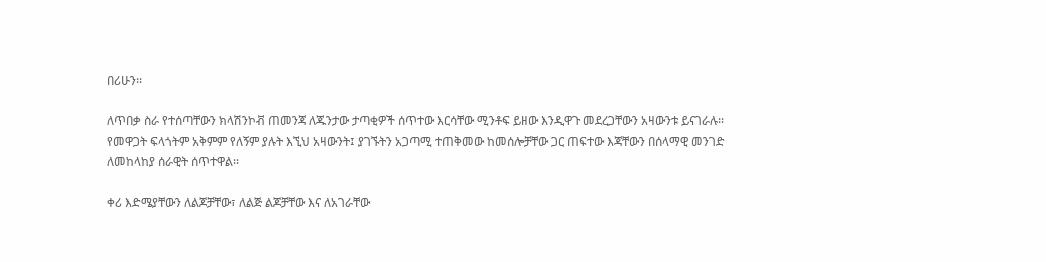በሪሁን፡፡

ለጥበቃ ስራ የተሰጣቸውን ክላሽንኮቭ ጠመንጃ ለጁንታው ታጣቂዎች ሰጥተው እርሳቸው ሚንቶፍ ይዘው እንዲዋጉ መደረጋቸውን አዛውንቱ ይናገራሉ፡፡ የመዋጋት ፍላጎትም አቅምም የለኝም ያሉት እኚህ አዛውንት፤ ያገኙትን አጋጣሚ ተጠቅመው ከመሰሎቻቸው ጋር ጠፍተው እጃቸውን በሰላማዊ መንገድ ለመከላከያ ሰራዊት ሰጥተዋል፡፡

ቀሪ እድሜያቸውን ለልጆቻቸው፣ ለልጅ ልጆቻቸው እና ለአገራቸው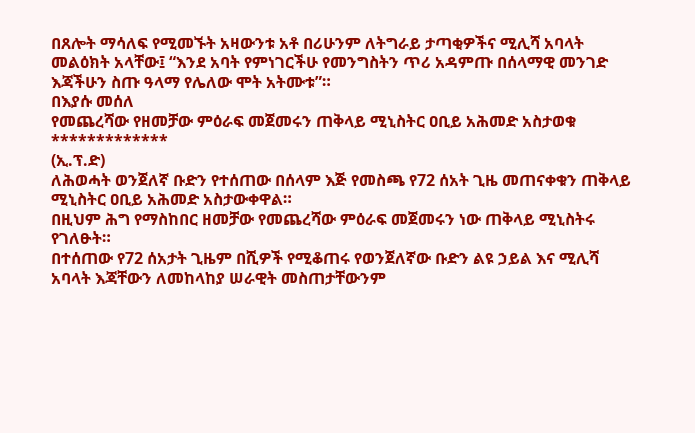በጸሎት ማሳለፍ የሚመኙት አዛውንቱ አቶ በሪሁንም ለትግራይ ታጣቂዎችና ሚሊሻ አባላት መልዕክት አላቸው፤ “እንደ አባት የምነገርችሁ የመንግስትን ጥሪ አዳምጡ በሰላማዊ መንገድ እጃችሁን ስጡ ዓላማ የሌለው ሞት አትሙቱ”።
በእያሱ መሰለ
የመጨረሻው የዘመቻው ምዕራፍ መጀመሩን ጠቅላይ ሚኒስትር ዐቢይ አሕመድ አስታወቁ
*************
(ኢ.ፕ.ድ)
ለሕወሓት ወንጀለኛ ቡድን የተሰጠው በሰላም እጅ የመስጫ የ72 ሰአት ጊዜ መጠናቀቁን ጠቅላይ ሚኒስትር ዐቢይ አሕመድ አስታውቀዋል።
በዚህም ሕግ የማስከበር ዘመቻው የመጨረሻው ምዕራፍ መጀመሩን ነው ጠቅላይ ሚኒስትሩ የገለፁት።
በተሰጠው የ72 ሰአታት ጊዜም በሺዎች የሚቆጠሩ የወንጀለኛው ቡድን ልዩ ኃይል እና ሚሊሻ አባላት እጃቸውን ለመከላከያ ሠራዊት መስጠታቸውንም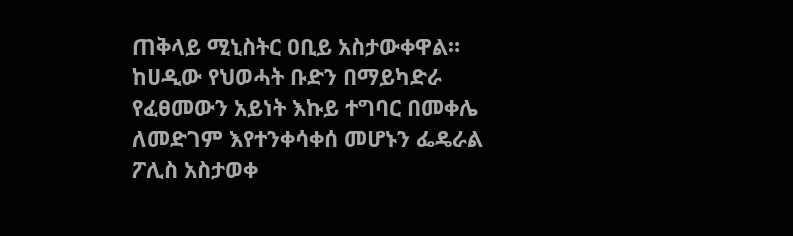ጠቅላይ ሚኒስትር ዐቢይ አስታውቀዋል።
ከሀዲው የህወሓት ቡድን በማይካድራ የፈፀመውን አይነት እኩይ ተግባር በመቀሌ ለመድገም እየተንቀሳቀሰ መሆኑን ፌዴራል ፖሊስ አስታወቀ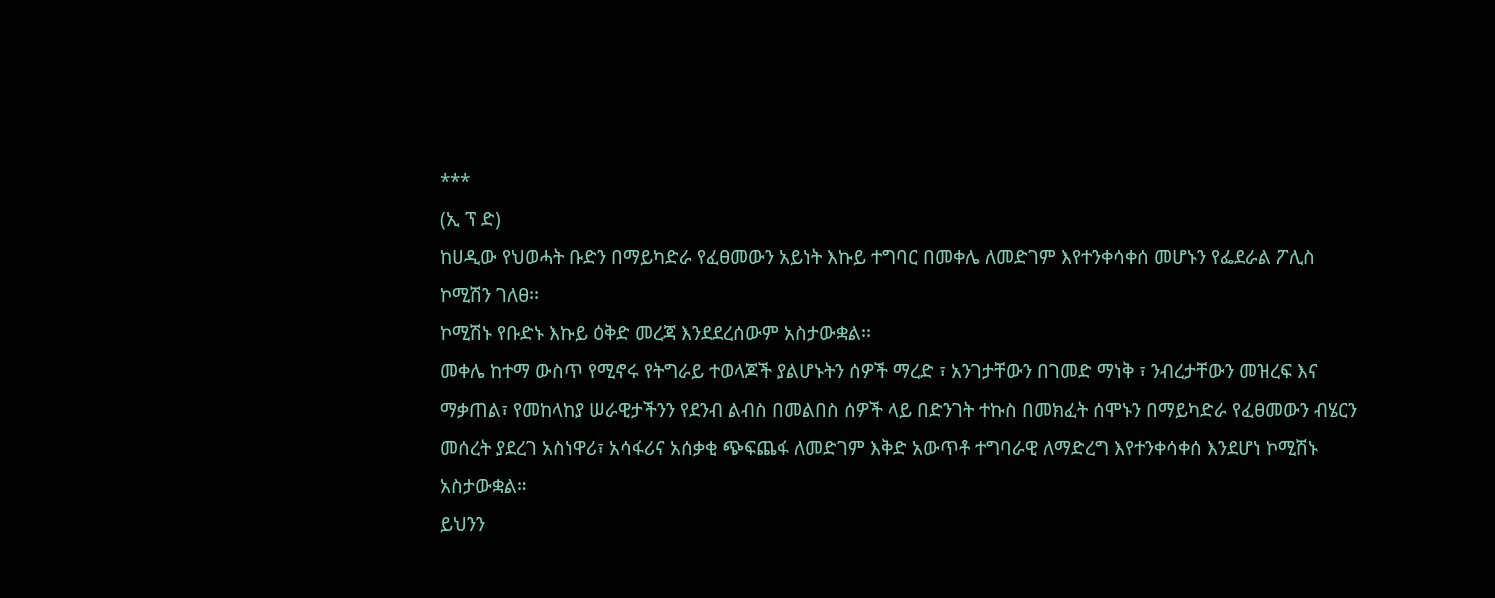***
(ኢ ፕ ድ)
ከሀዲው የህወሓት ቡድን በማይካድራ የፈፀመውን አይነት እኩይ ተግባር በመቀሌ ለመድገም እየተንቀሳቀሰ መሆኑን የፌደራል ፖሊስ ኮሚሽን ገለፀ፡፡
ኮሚሽኑ የቡድኑ እኩይ ዕቅድ መረጃ እንደደረሰውም አስታውቋል፡፡
መቀሌ ከተማ ውስጥ የሚኖሩ የትግራይ ተወላጆች ያልሆኑትን ሰዎች ማረድ ፣ አንገታቸውን በገመድ ማነቅ ፣ ንብረታቸውን መዝረፍ እና ማቃጠል፣ የመከላከያ ሠራዊታችንን የደንብ ልብስ በመልበስ ሰዎች ላይ በድንገት ተኩስ በመክፈት ሰሞኑን በማይካድራ የፈፀመውን ብሄርን መሰረት ያደረገ አስነዋሪ፣ አሳፋሪና አሰቃቂ ጭፍጨፋ ለመድገም እቅድ አውጥቶ ተግባራዊ ለማድረግ እየተንቀሳቀሰ እንደሆነ ኮሚሽኑ አስታውቋል።
ይህንን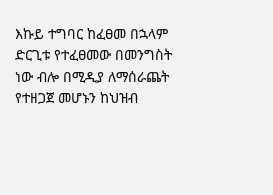እኩይ ተግባር ከፈፀመ በኋላም ድርጊቱ የተፈፀመው በመንግስት ነው ብሎ በሚዲያ ለማሰራጨት የተዘጋጀ መሆኑን ከህዝብ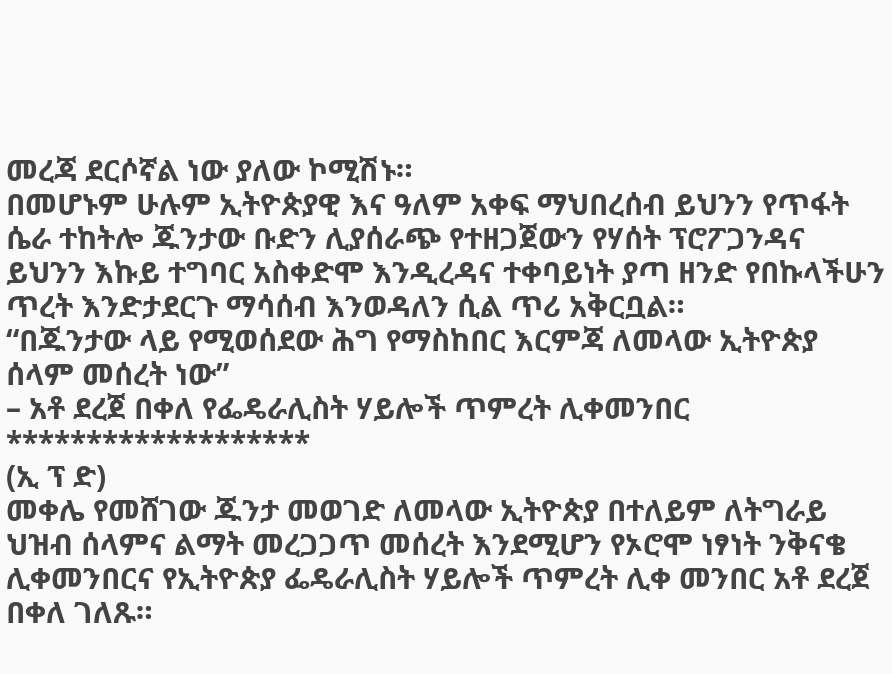መረጃ ደርሶኛል ነው ያለው ኮሚሽኑ።
በመሆኑም ሁሉም ኢትዮጵያዊ እና ዓለም አቀፍ ማህበረሰብ ይህንን የጥፋት ሴራ ተከትሎ ጁንታው ቡድን ሊያሰራጭ የተዘጋጀውን የሃሰት ፕሮፖጋንዳና ይህንን እኩይ ተግባር አስቀድሞ እንዲረዳና ተቀባይነት ያጣ ዘንድ የበኩላችሁን ጥረት እንድታደርጉ ማሳሰብ እንወዳለን ሲል ጥሪ አቅርቧል።
“በጁንታው ላይ የሚወሰደው ሕግ የማስከበር እርምጃ ለመላው ኢትዮጵያ ሰላም መሰረት ነው”
– አቶ ደረጀ በቀለ የፌዴራሊስት ሃይሎች ጥምረት ሊቀመንበር
*******************
(ኢ ፕ ድ)
መቀሌ የመሸገው ጁንታ መወገድ ለመላው ኢትዮጵያ በተለይም ለትግራይ ህዝብ ሰላምና ልማት መረጋጋጥ መሰረት እንደሚሆን የኦሮሞ ነፃነት ንቅናቄ ሊቀመንበርና የኢትዮጵያ ፌዴራሊስት ሃይሎች ጥምረት ሊቀ መንበር አቶ ደረጀ በቀለ ገለጹ።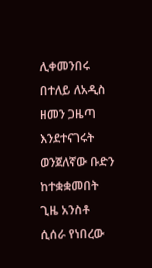ሊቀመንበሩ በተለይ ለአዲስ ዘመን ጋዜጣ እንደተናገሩት ወንጀለኛው ቡድን ከተቋቋመበት ጊዜ አንስቶ ሲሰራ የነበረው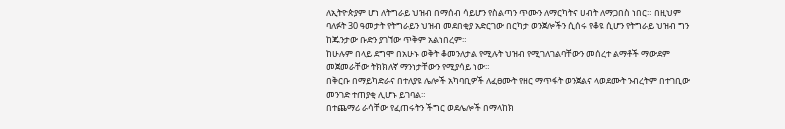ለኢትዮጵያም ሆነ ለትግራይ ህዝብ በማሰብ ሳይሆን የስልጣን ጥሙን ለማርካትና ሀብት ለማጋበስ ነበር። በዚህም ባለፉት 30 ዓመታት የትግራይን ህዝብ መደበቂያ አድርገው በርካታ ወንጀሎችን ሲሰሩ የቆዩ ሲሆን የትግራይ ህዝብ ግን ከጁንታው ቡድን ያገኘው ጥቅም አልነበረም።
ከሁሉም በላይ ደግሞ በአሁኑ ወቅት ቆመንለታል የሚሉት ህዝብ የሚገለገልባቸውን መሰረተ ልማቶች ማውደም መጀመራቸው ትክክለኛ ማንነታቸውን የሚያሳይ ነው።
በቅርቡ በማይካድራና በተለያዩ ሌሎች አካባቢዎች ለፈፀሙት የዘር ማጥፋት ወንጀልና ላወደሙት ንብረትም በተገቢው መንገድ ተጠያቂ ሊሆኑ ይገባል።
በተጨማሪ ራሳቸው የፈጠሩትን ችግር ወደሌሎች በማላከክ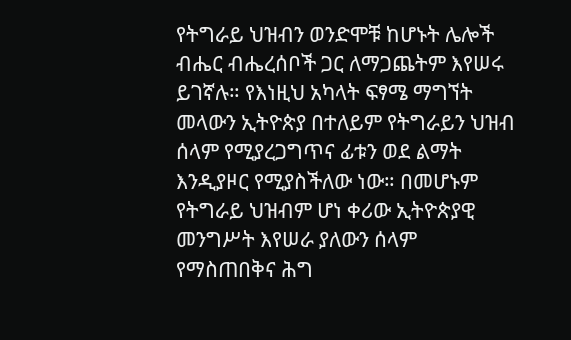የትግራይ ህዝብን ወንድሞቹ ከሆኑት ሌሎች ብሔር ብሔረሰቦች ጋር ለማጋጨትም እየሠሩ ይገኛሉ። የእነዚህ አካላት ፍፃሜ ማግኘት መላውን ኢትዮጵያ በተለይም የትግራይን ህዝብ ሰላም የሚያረጋግጥና ፊቱን ወደ ልማት እንዲያዞር የሚያስችለው ነው። በመሆኑም የትግራይ ህዝብም ሆነ ቀሪው ኢትዮጵያዊ መንግሥት እየሠራ ያለውን ሰላም የማስጠበቅና ሕግ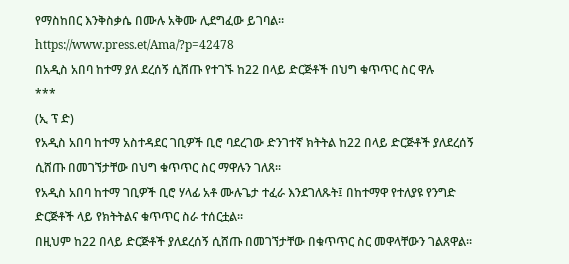የማስከበር እንቅስቃሴ በሙሉ አቅሙ ሊደግፈው ይገባል።
https://www.press.et/Ama/?p=42478
በአዲስ አበባ ከተማ ያለ ደረሰኝ ሲሸጡ የተገኙ ከ22 በላይ ድርጅቶች በህግ ቁጥጥር ስር ዋሉ
***
(ኢ ፕ ድ)
የአዲስ አበባ ከተማ አስተዳደር ገቢዎች ቢሮ ባደረገው ድንገተኛ ክትትል ከ22 በላይ ድርጅቶች ያለደረሰኝ ሲሸጡ በመገኘታቸው በህግ ቁጥጥር ስር ማዋሉን ገለጸ፡፡
የአዲስ አበባ ከተማ ገቢዎች ቢሮ ሃላፊ አቶ ሙሉጌታ ተፈራ እንደገለጹት፤ በከተማዋ የተለያዩ የንግድ ድርጅቶች ላይ የክትትልና ቁጥጥር ስራ ተሰርቷል።
በዚህም ከ22 በላይ ድርጅቶች ያለደረሰኝ ሲሸጡ በመገኘታቸው በቁጥጥር ስር መዋላቸውን ገልጸዋል፡፡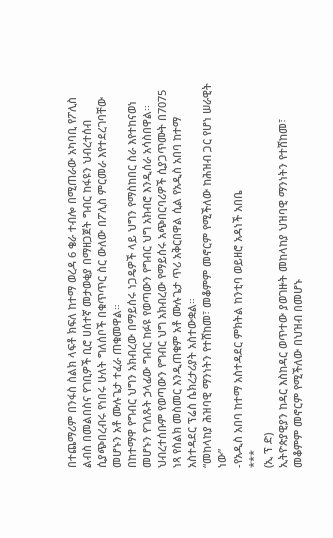በተጨማሪም በንፋስ ስልክ ላፍቶ ክፍለ ከተማ ወረዳ 6 ቄራ ተብሎ በሚጠራው አካባቢ የፖሊስ ልብስ በመልበስና የገቢዎች ቢሮ ሀሰተኛ መታወቂያ በማዘጋጀት ግብር ከፋዩን ህብረተሰብ ሲያጭበረብሩ የነበሩ ሁለት ግለሰቦች በቁጥጥር ስር ውለው በፖሊስ ምርመራ እየተደረገባቸው መሆኑን አቶ ሙሉጌታ ተፈራ ጠቁመዋል።
በከተማዋ የግብር ህግን አክብረው በማይሰሩ ነጋዴዎች ላይ ህግን የማስከበር ስራ እየተከናወነ መሆኑን የገለጹት ኃላፊው ግብር ከፉዩ የወጣውን የግብር ህግ አክብሮ እንዲሰራ አሳስበዋል፡፡
ህብረተሰቡም የወጣውን የግብር ህግ አክብረው የማይሰሩ አጭበርባሪዎች ሲያጋጥሙት በ7075 ነጻ የስልክ መስመር እንዲጠቁም አቶ ሙሉጌታ ጥሪ አቅርበዋል ሲል የአዲስ አበባ ከተማ አስተዳደር ፕሬስ ሴክረታሪያት አስተውቋል።
“መከላከያ ሕዝባዊ ማንነትን የተሸከመ፣ መቆምም መኖርም የሚችለው ከሕዝብ ጋር የሆነ ሠራዊት ነው”
-የአዲስ አበባ ከተማ አስተዳደር ምክትል ከንቲባ ወይዘሮ አዳነች አበቤ
***
(ኢ ፕ ድ)
ኢትዮጵያዊያን ከዳር እስከዳር ወጥተው ያወገዙት መከላከያ ህዝባዊ ማንነትን የተሸከመ፣ መቆምም መኖርም የሚችለው በህዝብ በመሆኑ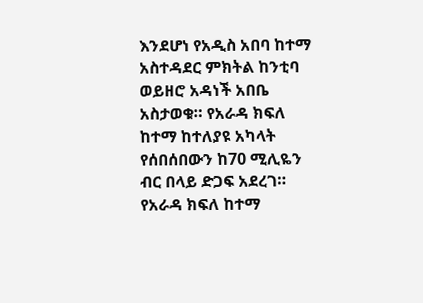እንደሆነ የአዲስ አበባ ከተማ አስተዳደር ምክትል ከንቲባ ወይዘሮ አዳነች አበቤ አስታወቁ። የአራዳ ክፍለ ከተማ ከተለያዩ አካላት የሰበሰበውን ከ70 ሚሊዬን ብር በላይ ድጋፍ አደረገ።
የአራዳ ክፍለ ከተማ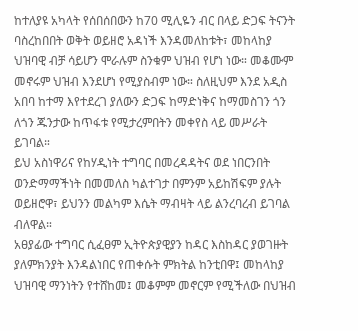ከተለያዩ አካላት የሰበሰበውን ከ70 ሚሊዬን ብር በላይ ድጋፍ ትናንት ባስረከበበት ወቅት ወይዘሮ አዳነች እንዳመለከቱት፣ መከላከያ ህዝባዊ ብቻ ሳይሆን ሞራሉም ስንቁም ህዝብ የሆነ ነው። መቆሙም መኖሩም ህዝብ እንደሆነ የሚያስብም ነው። ስለዚህም እንደ አዲስ አበባ ከተማ እየተደረገ ያለውን ድጋፍ ከማድነቅና ከማመስገን ጎን ለጎን ጁንታው ከጥፋቱ የሚታረምበትን መቀየስ ላይ መሥራት ይገባል።
ይህ አስነዋሪና የከሃዲነት ተግባር በመረዳዳትና ወደ ነበርንበት ወንድማማችነት በመመለስ ካልተገታ በምንም አይከሽፍም ያሉት ወይዘሮዋ፣ ይህንን መልካም እሴት ማብዛት ላይ ልንረባረብ ይገባል ብለዋል።
አፀያፊው ተግባር ሲፈፀም ኢትዮጵያዊያን ከዳር እስከዳር ያወገዙት ያለምክንያት እንዳልነበር የጠቀሱት ምክትል ከንቲበዋ፤ መከላከያ ህዝባዊ ማንነትን የተሸከመ፤ መቆምም መኖርም የሚችለው በህዝብ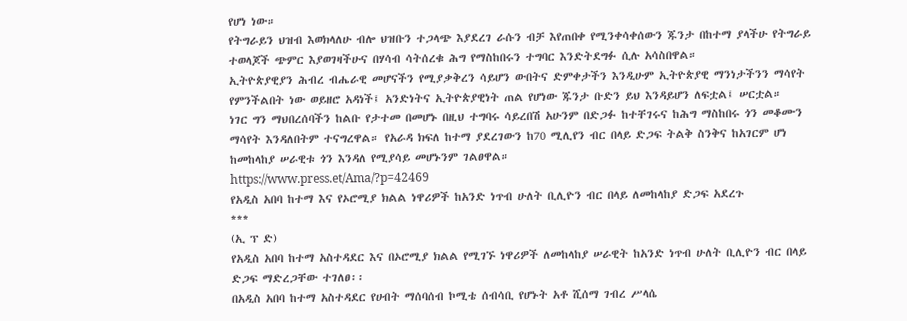የሆነ ነው።
የትግራይን ህዝብ እወክላለሁ ብሎ ህዝቡን ተጋላጭ እያደረገ ራሱን ብቻ እየጠበቀ የሚንቀሳቀሰውን ጁንታ በከተማ ያላችሁ የትግራይ ተወላጆች ጭምር እያወገዛችሁና በሃሳብ ሳትሰረቁ ሕግ የማስከበሩን ተግባር እንድትደግፉ ሲሉ አሳስበዋል።
ኢትዮጵያዊያን ሕብረ ብሔራዊ መሆናችን የሚያቃቅረን ሳይሆን ውበትና ድምቀታችን እንዲሁም ኢትዮጵያዊ ማንነታችንን ማሳየት የምንችልበት ነው ወይዘሮ አዳነች፤ አንድነትና ኢትዮጵያዊነት ጠል የሆነው ጁንታ ቡድን ይህ እንዳይሆን ለፍቷል፤ ሠርቷል።
ነገር ግን ማህበረሰባችን ከልቡ የታተመ በመሆኑ በዚህ ተግባሩ ሳይረበሽ አሁንም በድጋፉ ከተቸገሩና ከሕግ ማስከበሩ ጎን መቆሙን ማሳየት እንዳለበትም ተናግረዋል። የአራዳ ክፍለ ከተማ ያደረገውን ከ70 ሚሊየን ብር በላይ ድጋፍ ትልቅ ስንቅና ከአገርም ሆነ ከመከላከያ ሠራዊቱ ጎን እንዳለ የሚያሳይ መሆኑንም ገልፀዋል።
https://www.press.et/Ama/?p=42469
የአዲስ አበባ ከተማ እና የኦሮሚያ ክልል ነዋሪዎች ከአንድ ነጥብ ሁለት ቢሊዮን ብር በላይ ለመከላከያ ድጋፍ አደረጉ
***
(ኢ ፕ ድ)
የአዲስ አበባ ከተማ አስተዳደር እና በኦሮሚያ ክልል የሚገኙ ነዋሪዎች ለመከላከያ ሠራዊት ከአንድ ነጥብ ሁለት ቢሊዮን ብር በላይ ድጋፍ ማድረጋቸው ተገለፀ፡፡
በአዲስ አበባ ከተማ አስተዳደር የሀብት ማሰባሰብ ኮሚቴ ሰብሳቢ የሆኑት አቶ ሺሰማ ገብረ ሥላሴ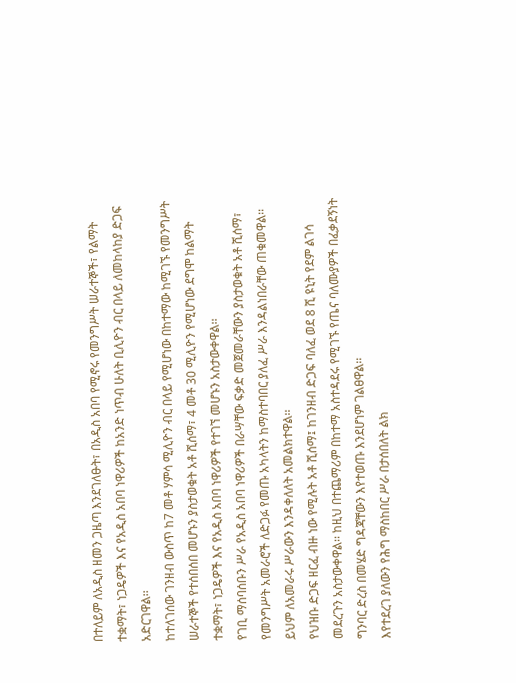በተለይም ለአዲስ ዘመን ጋዜጣ እንደገለፁት፣ በአዲስ አበባ የሚኖሩ የመንግሥት ሠራተኞች፣ የልማት ተቋማት፣ ነጋዴዎች እና የአዲስ አበባ ነዋሪዎች ከአንድ ነጥብ ሁለት ቢሊዮን ብር በላይ ለመከላከያ ድጋፍ አድርገዋል፡፡
ከተለገሰው ገንዘብ ውስጥ ከ7 መቶ ሃምሳ ሚሊዮን ብር በላይ የሚሆነው በከተማው ከሚገኙ የመንግሥት ሠራተኞች የተሰበሰበ መሆኑን ያስታወቁት አቶ ሺሰማ፣ 4 መቶ 30 ሚሊዮን የሚሆነው ደግሞ ከልማት ተቋማት፣ ነጋዴዎች እና የአዲስ አበባ ነዋሪዎች የተገኘ መሆኑን አስታውቀዋል፡፡
የገቢ ማሰባሰቡን ሥራ የአዲስ አበባ ነዋሪዎች በራሣቸው ፍቃድ መጀመራቸውን ያስታወቁት አቶ ሺሰማ፣ የመንግሥት አመራሮች ለድጋፉ የመጡ አካላትን ከማስተባበር ያለፈ ሥራ እንዳልነበራቸው ጠቁመዋል፡፡ ይህም ለአመራሩ ሥራውን እንዳቀለለት አመልክተዋል፡፡
የህዝቡ ድጋፍ ዘርፈ ብዙ ነው የሚሉት አቶ ሺሰማ፤ ከገንዘብ ድጋፍ ባለፈ ወደ 8 ሺ ዩኒት የደም ልገሳ መደረጉን አስታውቀዋል፡፡ ከዚህ በተጨማሪም በከተማ አስተዳደሩ የሚገኙ የጤና ባለሙያዎች በፈቃደኝነት ግንባር ድረስ በመሄድ ግዳጃቸውን እየተወጡ እንደሆነም ገልፀዋል፡፡
እየተደረገ ያለውን የሕግ ማስከበር ሥራ በታሰበለት ልክ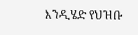እንዲሄድ የህዝቡ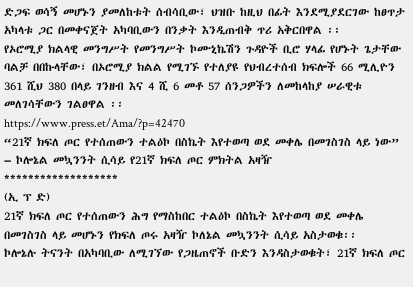ድጋፍ ወሳኝ መሆኑን ያመለከቱት ሰብሳቢው፣ ህዝቡ ከዚህ በፊት እንደሚያደርገው ከፀጥታ አካላቱ ጋር በመቀናጀት አካባቢውን በንቃት እንዲጠብቅ ጥሪ አቅርበዋል ፡፡
የኦሮሚያ ክልላዊ መንግሥት የመንግሥት ኮሙኒኬሽን ጉዳዮች ቢሮ ሃላፊ የሆኑት ጌታቸው ባልቻ በበኩላቸው፣ በኦሮሚያ ክልል የሚገኙ የተለያዩ የህብረተሰብ ክፍሎች 66 ሚሊዮን 361 ሺህ 380 በላይ ገንዘብ እና 4 ሺ 6 መቶ 57 ሰንጋዎችን ለመከላከያ ሠራዊቱ መለገሳቸውን ገልፀዋል ፡፡
https://www.press.et/Ama/?p=42470
“21ኛ ክፍለ ጦር የተሰጠውን ተልዕኮ በስኬት እየተወጣ ወደ መቀሌ በመገስገስ ላይ ነው”
– ኮሎኔል መኳንንት ሲሳይ የ21ኛ ክፍለ ጦር ምክትል አዛዥ
*******************
(ኢ ፕ ድ)
21ኛ ክፍለ ጦር የተሰጠውን ሕግ የማስከበር ተልዕኮ በስኬት እየተወጣ ወደ መቀሌ በመገስገስ ላይ መሆኑን የክፍለ ጦሩ አዛዥ ኮለኔል መኳንንት ሲሳይ አስታወቁ፡፡
ኮሎኔሉ ትናንት በአካባቢው ለሚገኘው የጋዜጠኖች ቡድን እንዳስታወቁት፣ 21ኛ ክፍለ ጦር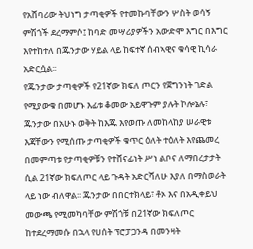የአሸባሪው ትህነግ ታጣቂዎች የተመኩባቸውን ሦስት ወሳኝ ምሽጎች ደረማምሶ፤ ከባድ መሣሪያዎችን አውድሞ እግር በእግር እየተከተለ በጁንታው ሃይል ላይ ከፍተኛ ሰብኣዊና ቁሳዊ ኪሳራ አድርሷል፡፡
የጁንታው ታጣቂዎች የ21ኛው ክፍለ ጦርን የጀግንነት ገድል የሚያውቁ በመሆኑ እፊቱ ቆመው አይዋጉም ያሉት ኮሎኔሉ፣ ጁንታው በአሁኑ ወቅት ከእጁ እየወጡ ለመከላከያ ሠራዊቱ እጃቸውን የሚሰጡ ታጣቂዎች ቁጥር ዕለት ተዕለት እየጨመረ በመምጣቱ የታጣቂዎቹን የተሸናፊነት ሥነ ልቦና ለማበረታታት ሲል 21ኛው ክፍለጦር ላይ ጉዳት አድርሻለሁ እያለ በማስወራት ላይ ነው ብለዋል፡፡ ጁንታው በበርተክላይ፣ ቶኦ እና በአዲቀይህ መውጫ የሚመካባቸው ምሽጎቹ በ21ኛው ክፍለጦር ከተደረማመሱ በኋላ የሀሰት ፕሮፓጋንዳ በመንዛት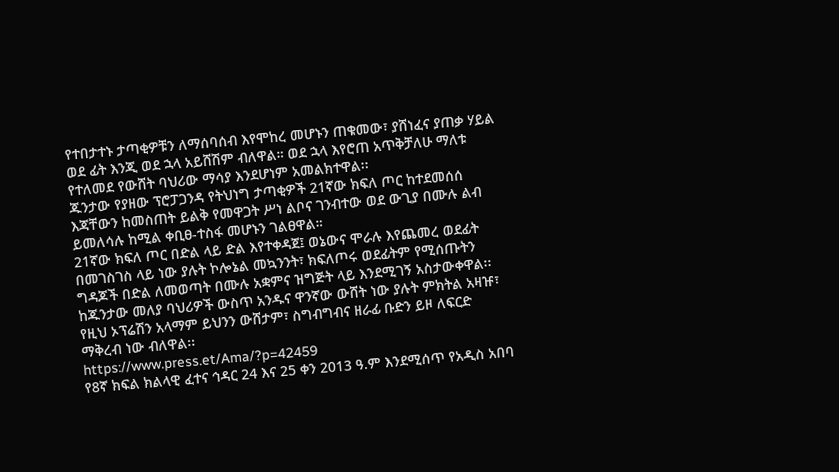የተበታተኑ ታጣቂዎቹን ለማሰባሰብ እየሞከረ መሆኑን ጠቁመው፣ ያሸነፈና ያጠቃ ሃይል ወደ ፊት እንጂ ወደ ኋላ አይሸሽም ብለዋል። ወደ ኋላ እየሮጠ አጥቅቻለሁ ማለቱ የተለመደ የውሸት ባህሪው ማሳያ እንደሆነም አመልክተዋል፡፡
ጁንታው የያዘው ፕሮፓጋንዳ የትህነግ ታጣቂዎች 21ኛው ክፍለ ጦር ከተደመሰሰ እጃቸውን ከመስጠት ይልቅ የመዋጋት ሥነ ልቦና ገንብተው ወደ ውጊያ በሙሉ ልብ ይመለሳሉ ከሚል ቀቢፀ-ተስፋ መሆኑን ገልፀዋል።
21ኛው ክፍለ ጦር በድል ላይ ድል እየተቀዳጀ፤ ወኔውና ሞራሉ እየጨመረ ወደፊት በመገስገስ ላይ ነው ያሉት ኮሎኔል መኳንንት፣ ክፍለጦሩ ወደፊትም የሚሰጡትን ግዳጆች በድል ለመወጣት በሙሉ አቋምና ዝግጅት ላይ እንደሚገኝ አስታውቀዋል፡፡
ከጁንታው መለያ ባህሪዎች ውስጥ አንዱና ዋንኛው ውሸት ነው ያሉት ምክትል አዛዡ፣ የዚህ ኦፕሬሽን አላማም ይህንን ውሸታም፣ ስግብግብና ዘራፊ ቡድን ይዞ ለፍርድ ማቅረብ ነው ብለዋል፡፡
https://www.press.et/Ama/?p=42459
የ8ኛ ክፍል ክልላዊ ፈተና ኅዳር 24 እና 25 ቀን 2013 ዓ.ም እንደሚሰጥ የአዲስ አበባ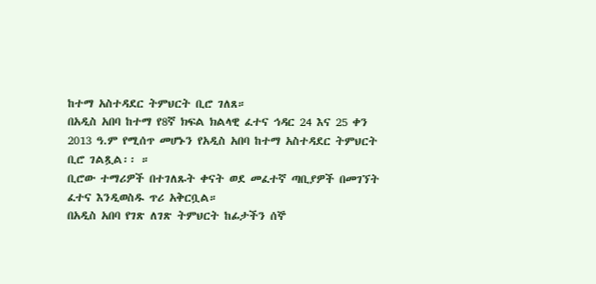ከተማ አስተዳደር ትምህርት ቢሮ ገለጸ።
በአዲስ አበባ ከተማ የ8ኛ ክፍል ክልላዊ ፈተና ኅዳር 24 እና 25 ቀን 2013 ዓ.ም የሚሰጥ መሆኑን የአዲስ አበባ ከተማ አስተዳደር ትምህርት ቢሮ ገልጿል፡፡ ።
ቢሮው ተማሪዎች በተገለጹት ቀናት ወደ መፈተኛ ጣቢያዎች በመገኘት ፈተና እንዲወስዱ ጥሪ አቅርቧል።
በአዲስ አበባ የገጽ ለገጽ ትምህርት ከፊታችን ሰኞ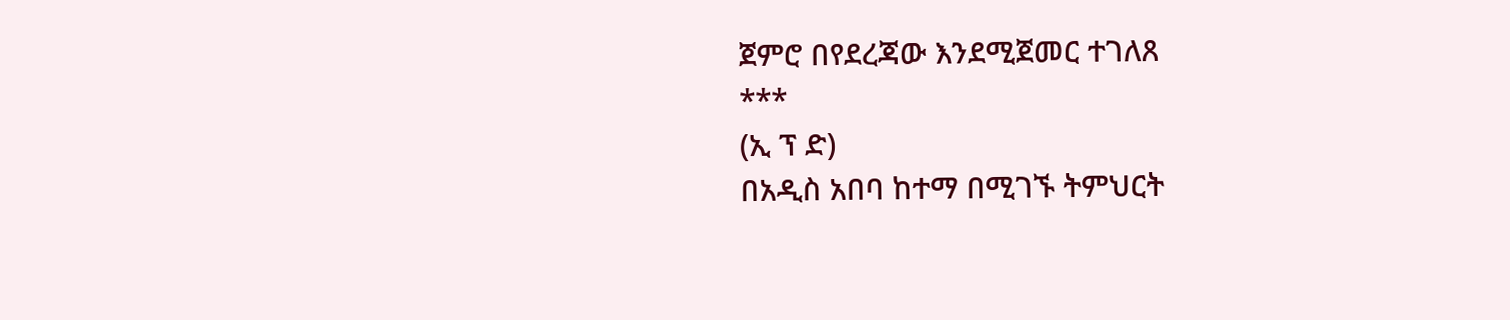ጀምሮ በየደረጃው እንደሚጀመር ተገለጸ
***
(ኢ ፕ ድ)
በአዲስ አበባ ከተማ በሚገኙ ትምህርት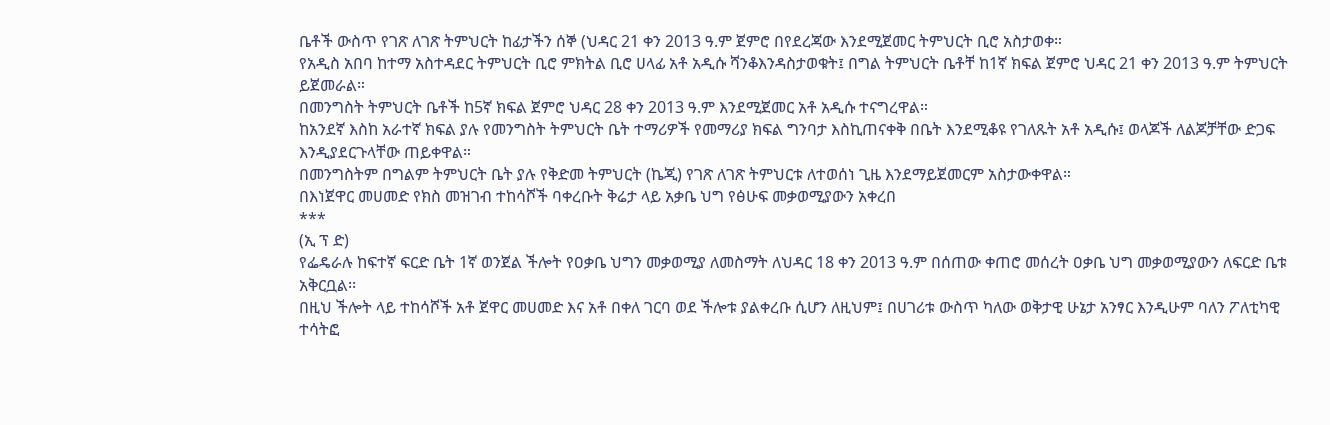ቤቶች ውስጥ የገጽ ለገጽ ትምህርት ከፊታችን ሰኞ (ህዳር 21 ቀን 2013 ዓ.ም ጀምሮ በየደረጃው እንደሚጀመር ትምህርት ቢሮ አስታወቀ።
የአዲስ አበባ ከተማ አስተዳደር ትምህርት ቢሮ ምክትል ቢሮ ሀላፊ አቶ አዲሱ ሻንቆእንዳስታወቁት፤ በግል ትምህርት ቤቶቸ ከ1ኛ ክፍል ጀምሮ ህዳር 21 ቀን 2013 ዓ.ም ትምህርት ይጀመራል።
በመንግስት ትምህርት ቤቶች ከ5ኛ ክፍል ጀምሮ ህዳር 28 ቀን 2013 ዓ.ም እንደሚጀመር አቶ አዲሱ ተናግረዋል።
ከአንደኛ እስከ አራተኛ ክፍል ያሉ የመንግስት ትምህርት ቤት ተማሪዎች የመማሪያ ክፍል ግንባታ እስኪጠናቀቅ በቤት እንደሚቆዩ የገለጹት አቶ አዲሱ፤ ወላጆች ለልጆቻቸው ድጋፍ እንዲያደርጉላቸው ጠይቀዋል።
በመንግስትም በግልም ትምህርት ቤት ያሉ የቅድመ ትምህርት (ኬጂ) የገጽ ለገጽ ትምህርቱ ለተወሰነ ጊዜ እንደማይጀመርም አስታውቀዋል።
በእነጀዋር መሀመድ የክስ መዝገብ ተከሳሾች ባቀረቡት ቅሬታ ላይ አቃቤ ህግ የፅሁፍ መቃወሚያውን አቀረበ
***
(ኢ ፕ ድ)
የፌዴራሉ ከፍተኛ ፍርድ ቤት 1ኛ ወንጀል ችሎት የዐቃቤ ህግን መቃወሚያ ለመስማት ለህዳር 18 ቀን 2013 ዓ.ም በሰጠው ቀጠሮ መሰረት ዐቃቤ ህግ መቃወሚያውን ለፍርድ ቤቱ አቅርቧል፡፡
በዚህ ችሎት ላይ ተከሳሾች አቶ ጀዋር መሀመድ እና አቶ በቀለ ገርባ ወደ ችሎቱ ያልቀረቡ ሲሆን ለዚህም፤ በሀገሪቱ ውስጥ ካለው ወቅታዊ ሁኔታ አንፃር እንዲሁም ባለን ፖለቲካዊ ተሳትፎ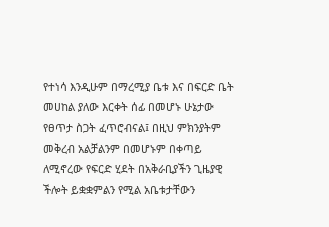የተነሳ እንዲሁም በማረሚያ ቤቱ እና በፍርድ ቤት መሀከል ያለው እርቀት ሰፊ በመሆኑ ሁኔታው የፀጥታ ስጋት ፈጥሮብናል፤ በዚህ ምክንያትም መቅረብ አልቻልንም በመሆኑም በቀጣይ ለሚኖረው የፍርድ ሂደት በአቅራቢያችን ጊዜያዊ ችሎት ይቋቋምልን የሚል አቤቱታቸውን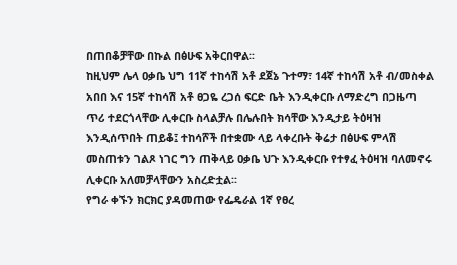በጠበቆቻቸው በኩል በፅሁፍ አቅርበዋል፡፡
ከዚህም ሌላ ዐቃቤ ህግ 11ኛ ተከሳሽ አቶ ደጀኔ ጉተማ፣ 14ኛ ተከሳሽ አቶ ብ/መስቀል አበበ እና 15ኛ ተከሳሽ አቶ ፀጋዬ ረጋሰ ፍርድ ቤት እንዲቀርቡ ለማድረግ በጋዜጣ ጥሪ ተደርጎላቸው ሊቀርቡ ስላልቻሉ በሌሉበት ክሳቸው እንዲታይ ትዕዛዝ እንዲሰጥበት ጠይቆ፤ ተከሳሾች በተቋሙ ላይ ላቀረቡት ቅሬታ በፅሁፍ ምላሽ መስጠቱን ገልጾ ነገር ግን ጠቅላይ ዐቃቤ ህጉ እንዲቀርቡ የተፃፈ ትዕዛዝ ባለመኖሩ ሊቀርቡ አለመቻላቸውን አስረድቷል፡፡
የግራ ቀኙን ክርክር ያዳመጠው የፌዴራል 1ኛ የፀረ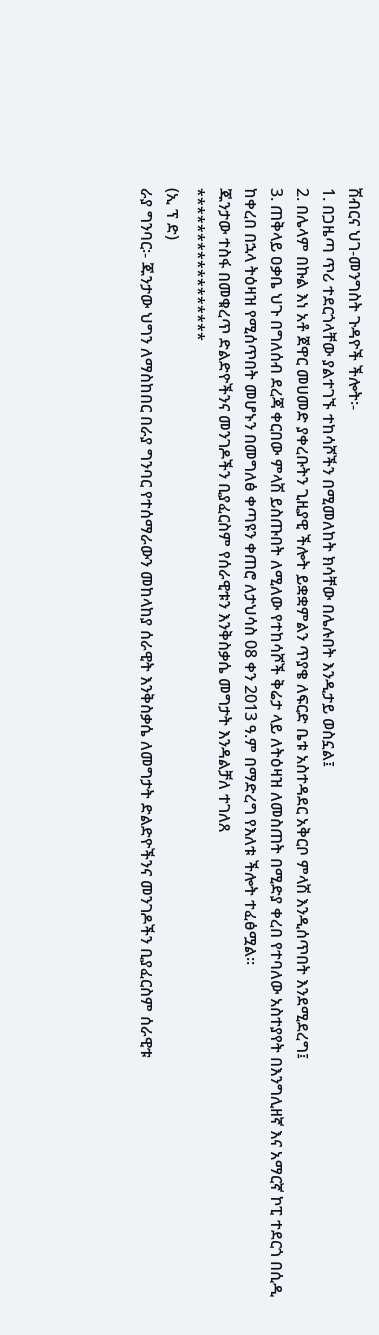ሽብርና ህገ-መንግስት ጉዳዮች ችሎት፡-
1. በጋዜጣ ጥሪ ተደርጎላቸው ያልተገኙ ተከሳሾችን በሚመለከት ክሳቸው በሌሉበት እንዲታይ ወስኗል፤
2. በሌላም በኩል እነ አቶ ጀዋር መሀመድ ያቀረቡትን ጊዚያዊ ችሎት ይቋቋምልን ጥያቄ ለፍርድ ቤቱ አስተዳደር አቅርቦ ምላሽ እንዲሰጥበት እንደሚደረግ፤
3. ጠቅላይ ዐቃቤ ህጉ በግለሰብ ደረጃ ቀርበው ምላሽ ይስጡበት ለሚለው የተከሳሾች ቅሬታ ላይ ለትዕዛዝ ለመስጠት በሚድያ ቀረበ የተባለው አስተያየት በእንግሊዘኛ እና አማርኛ ኮፒ ተደርጎ በሲዲ ከቀረበ በኋላ ትዕዛዝ የሚሰጥበት መሆኑን በመግለፅ ቀጣዩን ቀጠሮ ለታህሳስ 08 ቀን 2013 ዓ.ም በማድረግ የእለቱ ችሎት ተፈፅሟል፡፡
ጁንታው ተስፋ በመቁረጥ ድልድዮችንና መንገዶችን ቢያፈርስም የሰራዊቱን እንቅስቃሴ መግታት እንዳልቻለ ተገለጸ
*****************
(ኢ ፕ ድ)
ራያ ግንባር፡- ጁንታው ህግን ለማስከበር በራያ ግንባር የተሰማራውን መከላከያ ሰራዊት እንቅስቃሴ ለመግታት ድልድዮችንና መንገዶችን ቢያፈርስም ሰራዊቱ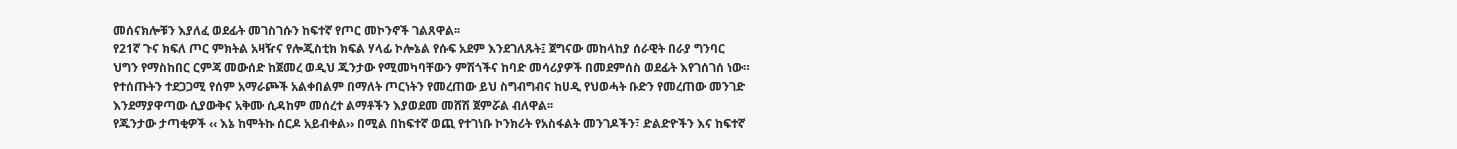መሰናክሎቹን እያለፈ ወደፊት መገስገሱን ከፍተኛ የጦር መኮንኖች ገልጸዋል፡፡
የ21ኛ ጉና ክፍለ ጦር ምክትል አዛዥና የሎጂስቲክ ክፍል ሃላፊ ኮሎኔል የሱፍ አደም እንደገለጹት፤ ጀግናው መከላከያ ሰራዊት በራያ ግንባር ህግን የማስከበር ርምጃ መውሰድ ከጀመረ ወዲህ ጁንታው የሚመካባቸውን ምሽጎችና ከባድ መሳሪያዎች በመደምሰስ ወደፊት እየገሰገሰ ነው።
የተሰጡትን ተደጋጋሚ የሰም አማራጮች አልቀበልም በማለት ጦርነትን የመረጠው ይህ ስግብግብና ከሀዲ የህወሓት ቡድን የመረጠው መንገድ እንደማያዋጣው ሲያውቅና አቅሙ ሲዳከም መሰረተ ልማቶችን እያወደመ መሸሽ ጀምሯል ብለዋል፡፡
የጁንታው ታጣቂዎች ‹‹ እኔ ከሞትኩ ሰርዶ አይብቀል›› በሚል በከፍተኛ ወጪ የተገነቡ ኮንክሪት የአስፋልት መንገዶችን፣ ድልድዮችን እና ከፍተኛ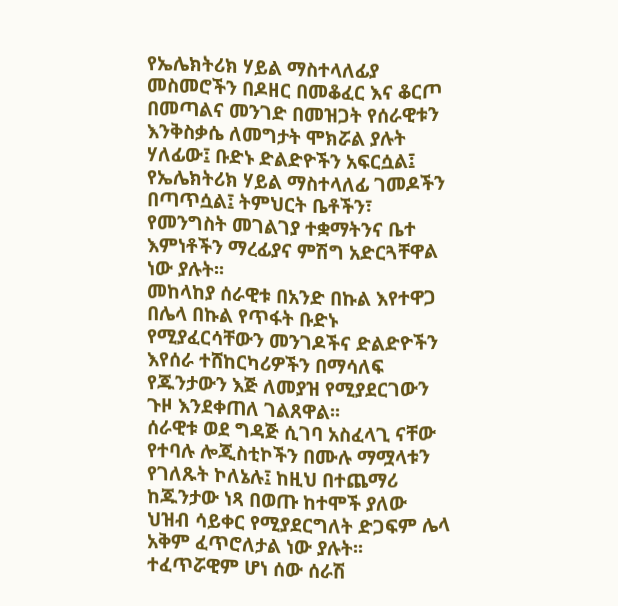የኤሌክትሪክ ሃይል ማስተላለፊያ መስመሮችን በዶዘር በመቆፈር እና ቆርጦ በመጣልና መንገድ በመዝጋት የሰራዊቱን እንቅስቃሴ ለመግታት ሞክሯል ያሉት ሃለፊው፤ ቡድኑ ድልድዮችን አፍርሷል፤ የኤሌክትሪክ ሃይል ማስተላለፊ ገመዶችን በጣጥሷል፤ ትምህርት ቤቶችን፣ የመንግስት መገልገያ ተቋማትንና ቤተ እምነቶችን ማረፊያና ምሽግ አድርጓቸዋል ነው ያሉት፡፡
መከላከያ ሰራዊቱ በአንድ በኩል እየተዋጋ በሌላ በኩል የጥፋት ቡድኑ የሚያፈርሳቸውን መንገዶችና ድልድዮችን እየሰራ ተሸከርካሪዎችን በማሳለፍ የጁንታውን እጅ ለመያዝ የሚያደርገውን ጉዞ እንደቀጠለ ገልጸዋል፡፡
ሰራዊቱ ወደ ግዳጅ ሲገባ አስፈላጊ ናቸው የተባሉ ሎጂስቲኮችን በሙሉ ማሟላቱን የገለጹት ኮለኔሉ፤ ከዚህ በተጨማሪ ከጁንታው ነጻ በወጡ ከተሞች ያለው ህዝብ ሳይቀር የሚያደርግለት ድጋፍም ሌላ አቅም ፈጥሮለታል ነው ያሉት፡፡
ተፈጥሯዊም ሆነ ሰው ሰራሽ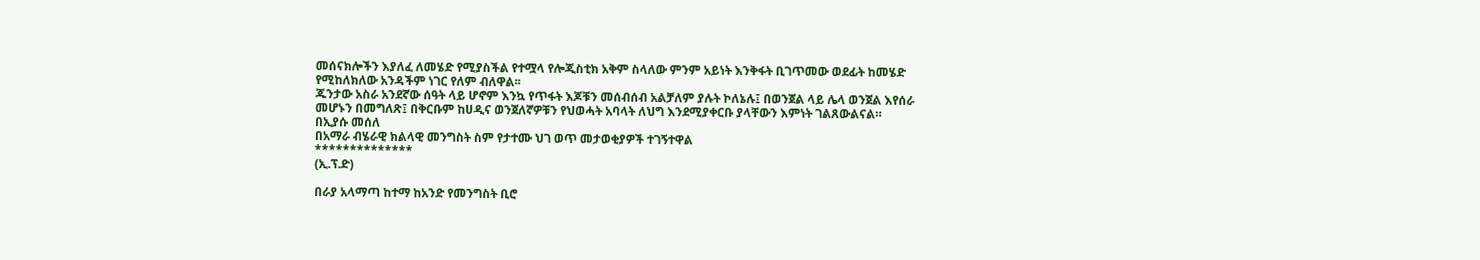መሰናክሎችን እያለፈ ለመሄድ የሚያስችል የተሟላ የሎጂስቲክ አቅም ስላለው ምንም አይነት እንቅፋት ቢገጥመው ወደፊት ከመሄድ የሚከለክለው አንዳችም ነገር የለም ብለዋል፡፡
ጁንታው አስራ አንደኛው ሰዓት ላይ ሆኖም እንኳ የጥፋት እጆቹን መሰብሰብ አልቻለም ያሉት ኮለኔሉ፤ በወንጀል ላይ ሌላ ወንጀል እየሰራ መሆኑን በመግለጽ፤ በቅርቡም ከሀዲና ወንጀለኛዎቹን የህወሓት አባላት ለህግ እንደሚያቀርቡ ያላቸውን እምነት ገልጸውልናል።
በኢያሱ መሰለ
በአማራ ብሄራዊ ክልላዊ መንግስት ስም የታተሙ ህገ ወጥ መታወቂያዎች ተገኝተዋል
**************
(ኢ.ፕ.ድ)

በራያ አላማጣ ከተማ ከአንድ የመንግስት ቢሮ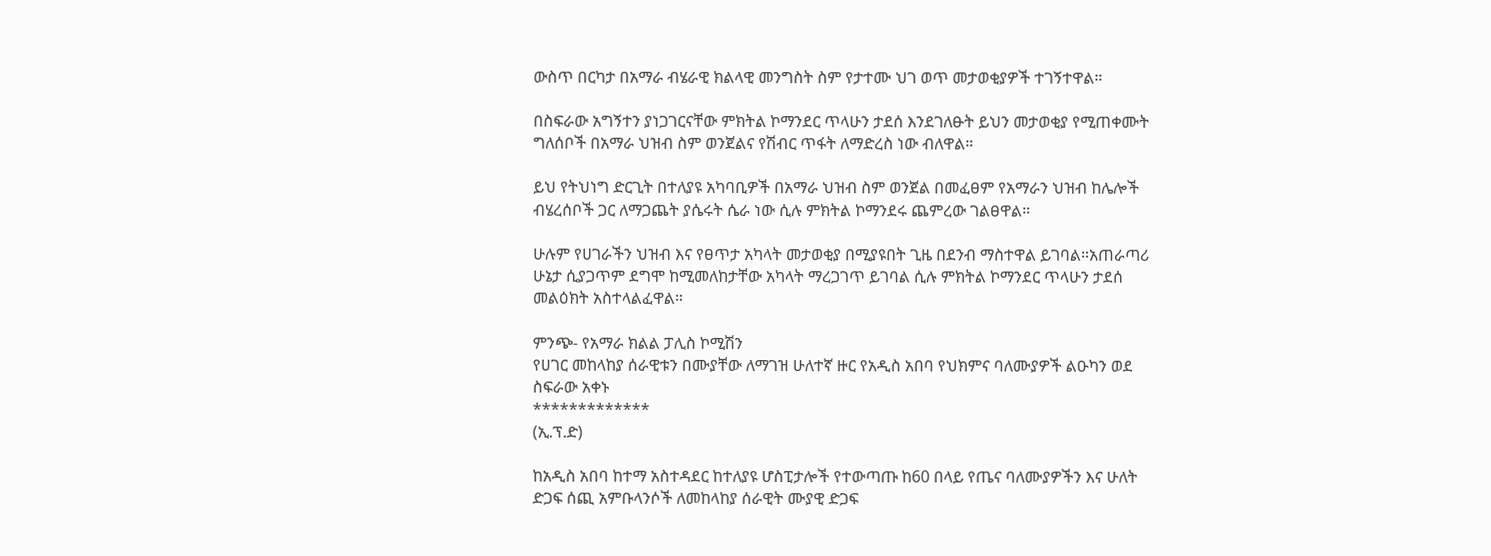ውስጥ በርካታ በአማራ ብሄራዊ ክልላዊ መንግስት ስም የታተሙ ህገ ወጥ መታወቂያዎች ተገኝተዋል።

በስፍራው አግኝተን ያነጋገርናቸው ምክትል ኮማንደር ጥላሁን ታደሰ እንደገለፁት ይህን መታወቂያ የሚጠቀሙት ግለሰቦች በአማራ ህዝብ ስም ወንጀልና የሽብር ጥፋት ለማድረስ ነው ብለዋል።

ይህ የትህነግ ድርጊት በተለያዩ አካባቢዎች በአማራ ህዝብ ስም ወንጀል በመፈፀም የአማራን ህዝብ ከሌሎች ብሄረሰቦች ጋር ለማጋጨት ያሴሩት ሴራ ነው ሲሉ ምክትል ኮማንደሩ ጨምረው ገልፀዋል።

ሁሉም የሀገራችን ህዝብ እና የፀጥታ አካላት መታወቂያ በሚያዩበት ጊዜ በደንብ ማስተዋል ይገባል።አጠራጣሪ ሁኔታ ሲያጋጥም ደግሞ ከሚመለከታቸው አካላት ማረጋገጥ ይገባል ሲሉ ምክትል ኮማንደር ጥላሁን ታደሰ መልዕክት አስተላልፈዋል።

ምንጭ- የአማራ ክልል ፓሊስ ኮሚሽን
የሀገር መከላከያ ሰራዊቱን በሙያቸው ለማገዝ ሁለተኛ ዙር የአዲስ አበባ የህክምና ባለሙያዎች ልዑካን ወደ ስፍራው አቀኑ
*************
(ኢ.ፕ.ድ)

ከአዲስ አበባ ከተማ አስተዳደር ከተለያዩ ሆስፒታሎች የተውጣጡ ከ60 በላይ የጤና ባለሙያዎችን እና ሁለት ድጋፍ ሰጪ አምቡላንሶች ለመከላከያ ሰራዊት ሙያዊ ድጋፍ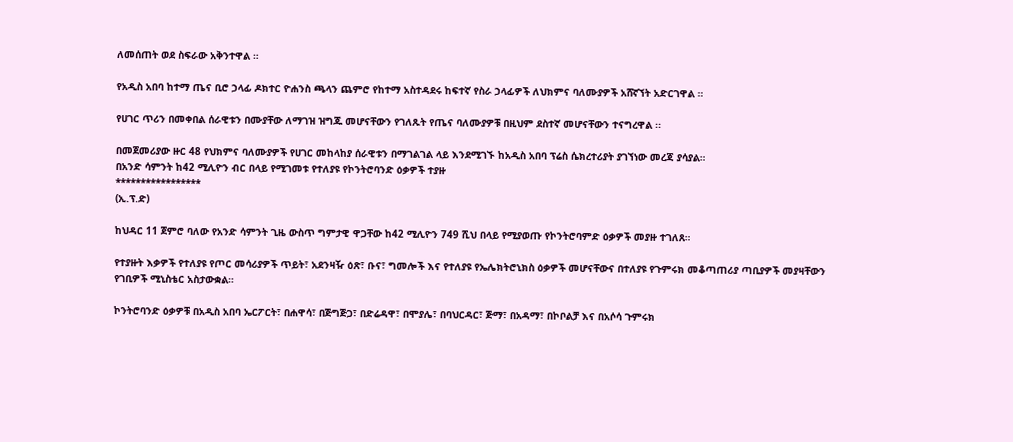ለመሰጠት ወደ ስፍራው አቅንተዋል ።

የአዲስ አበባ ከተማ ጤና ቢሮ ኃላፊ ዶክተር ዮሐንስ ጫላን ጨምሮ የከተማ አስተዳደሩ ከፍተኛ የስራ ኃላፊዎች ለህክምና ባለሙያዎች አሸኛኘት አድርገዋል ።

የሀገር ጥሪን በመቀበል ሰራዊቱን በሙያቸው ለማገዝ ዝግጁ መሆናቸውን የገለጹት የጤና ባለሙያዎቹ በዚህም ደስተኛ መሆናቸውን ተናግረዋል ፡፡

በመጀመሪያው ዙር 48 የህክምና ባለሙያዎች የሀገር መከላከያ ሰራዊቱን በማገልገል ላይ እንደሚገኙ ከአዲስ አበባ ፕሬስ ሴክረተሪያት ያገኘነው መረጃ ያሳያል።
በአንድ ሳምንት ከ42 ሚሊዮን ብር በላይ የሚገመቱ የተለያዩ የኮንትሮባንድ ዕቃዎች ተያዙ
*****************
(ኢ.ፕ.ድ)

ከህዳር 11 ጀምሮ ባለው የአንድ ሳምንት ጊዜ ውስጥ ግምታዊ ዋጋቸው ከ42 ሚሊዮን 749 ሺህ በላይ የሚያወጡ የኮንትሮባምድ ዕቃዎች መያዙ ተገለጸ።

የተያዙት እቃዎች የተለያዩ የጦር መሳሪያዎች ጥይት፣ አደንዛዥ ዕጽ፣ ቡና፣ ግመሎች እና የተለያዩ የኤሌክትሮኒክስ ዕቃዎች መሆናቸውና በተለያዩ የጉምሩክ መቆጣጠሪያ ጣቢያዎች መያዛቸውን የገቢዎች ሚኒስቴር አስታውቋል።

ኮንትሮባንድ ዕቃዎቹ በአዲስ አበባ ኤርፖርት፣ በሐዋሳ፣ በጅግጅጋ፣ በድሬዳዋ፣ በሞያሌ፣ በባህርዳር፣ ጅማ፣ በአዳማ፣ በኮቦልቻ እና በአሶሳ ጉምሩክ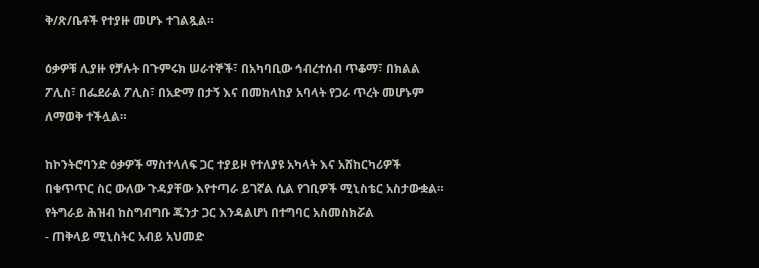ቅ/ጽ/ቤቶች የተያዙ መሆኑ ተገልጿል።

ዕቃዎቹ ሊያዙ የቻሉት በጉምሩክ ሠራተኞች፣ በአካባቢው ኅብረተሰብ ጥቆማ፣ በክልል ፖሊስ፣ በፌደራል ፖሊስ፣ በአድማ በታኝ እና በመከላከያ አባላት የጋራ ጥረት መሆኑም ለማወቅ ተችሏል።

ከኮንትሮባንድ ዕቃዎች ማስተላለፍ ጋር ተያይዞ የተለያዩ አካላት እና አሸከርካሪዎች በቁጥጥር ስር ውለው ጉዳያቸው እየተጣራ ይገኛል ሲል የገቢዎች ሚኒስቴር አስታውቋል።
የትግራይ ሕዝብ ከስግብግቡ ጁንታ ጋር እንዳልሆነ በተግባር አስመስክሯል
- ጠቅላይ ሚኒስትር አብይ አህመድ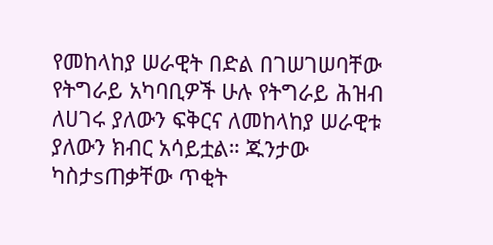የመከላከያ ሠራዊት በድል በገሠገሠባቸው የትግራይ አካባቢዎች ሁሉ የትግራይ ሕዝብ ለሀገሩ ያለውን ፍቅርና ለመከላከያ ሠራዊቱ ያለውን ክብር አሳይቷል። ጁንታው ካስታsጠቃቸው ጥቂት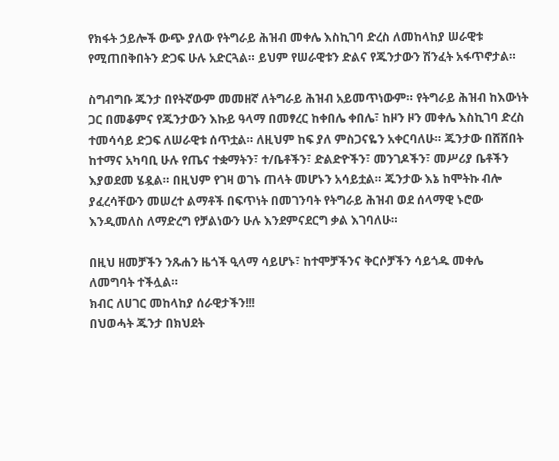የክፋት ኃይሎች ውጭ ያለው የትግራይ ሕዝብ መቀሌ እስኪገባ ድረስ ለመከላከያ ሠራዊቱ የሚጠበቅበትን ድጋፍ ሁሉ አድርጓል። ይህም የሠራዊቱን ድልና የጁንታውን ሽንፈት አፋጥኖታል።

ስግብግቡ ጁንታ በየትኛውም መመዘኛ ለትግራይ ሕዝብ አይመጥነውም። የትግራይ ሕዝብ ከእውነት ጋር በመቆምና የጁንታውን እኩይ ዓላማ በመፃረር ከቀበሌ ቀበሌ፣ ከዞን ዞን መቀሌ እስኪገባ ድረስ ተመሳሳይ ድጋፍ ለሠራዊቱ ሰጥቷል። ለዚህም ከፍ ያለ ምስጋናዬን አቀርባለሁ። ጁንታው በሸሸበት ከተማና አካባቢ ሁሉ የጤና ተቋማትን፣ ተ/ቤቶችን፣ ድልድዮችን፣ መንገዶችን፣ መሥሪያ ቤቶችን እያወደመ ሄዷል። በዚህም የገዛ ወገኑ ጠላት መሆኑን አሳይቷል። ጁንታው እኔ ከሞትኩ ብሎ ያፈረሳቸውን መሠረተ ልማቶች በፍጥነት በመገንባት የትግራይ ሕዝብ ወደ ሰላማዊ ኑሮው እንዲመለስ ለማድረግ የቻልነውን ሁሉ እንደምናደርግ ቃል እገባለሁ።

በዚህ ዘመቻችን ንጹሐን ዜጎች ዒላማ ሳይሆኑ፣ ከተሞቻችንና ቅርሶቻችን ሳይጎዱ መቀሌ ለመግባት ተችሏል።
ክብር ለሀገር መከላከያ ሰራዊታችን!!!
በህወሓት ጁንታ በክህደት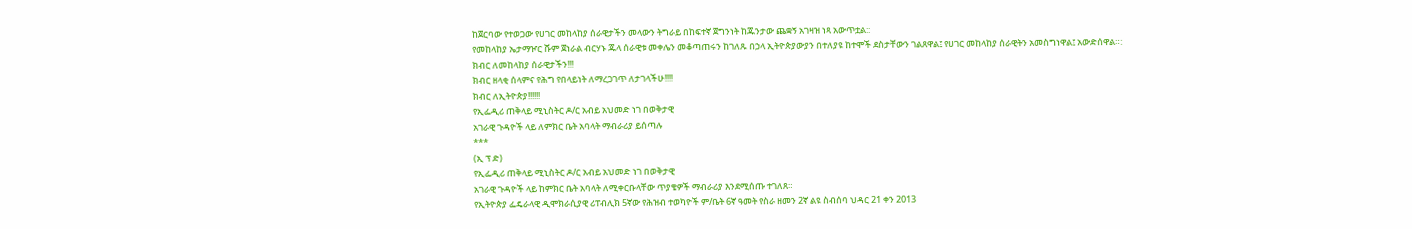ከጀርባው የተወጋው የሀገር መከላከያ ሰራዊታችን መላውን ትግራይ በከፍተኛ ጀግንነት ከጁንታው ጨቋኝ አገዛዝ ነጻ አውጥቷል::
የመከላከያ ኤታማዦር ሹም ጀነራል ብርሃኑ ጁላ ሰራዊቱ መቀሌን መቆጣጠሩን ከገለጹ በኃላ ኢትዮጵያውያን በተለያዩ ከተሞች ደስታቸውን ገልጸዋል፤ የሀገር መከላከያ ሰራዊትን አመስግነዋል፤ አውድሰዋል።:
ክብር ለመከላከያ ሰራዊታችን!!!
ክብር ዘላቂ ሰላምና የሕግ የበላይነት ለማረጋገጥ ለታገላችሁ!!!!
ክብር ለኢትዮጵያ!!!!!!
የኢፌዲሪ ጠቅላይ ሚኒስትር ዶ/ር አብይ አህመድ ነገ በወቅታዊ
አገራዊ ጉዳዮች ላይ ለምክር ቤት አባላት ማብራሪያ ይሰጣሉ
***
(ኢ ፕ ድ)
የኢፌዲሪ ጠቅላይ ሚኒስትር ዶ/ር አብይ አህመድ ነገ በወቅታዊ
አገራዊ ጉዳዮች ላይ ከምክር ቤት አባላት ለሚቀርቡላቸው ጥያቄዎች ማብራሪያ እንደሚሰጡ ተገለጸ።
የኢትዮጵያ ፌዴራላዊ ዲሞክራሲያዊ ሪፐብሊክ 5ኛው የሕዝብ ተወካዮች ም/ቤት 6ኛ ዓመት የስራ ዘመን 2ኛ ልዩ ስብሰባ ህዳር 21 ቀን 2013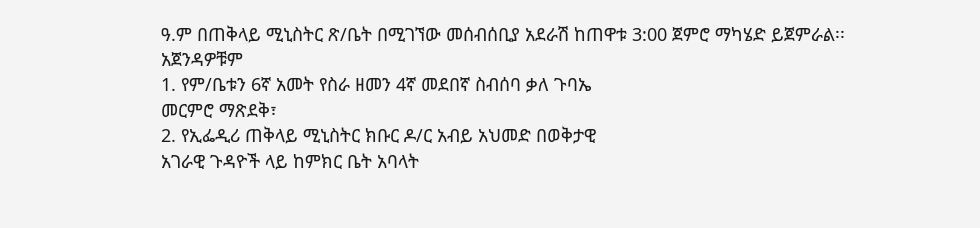ዓ.ም በጠቅላይ ሚኒስትር ጽ/ቤት በሚገኘው መሰብሰቢያ አደራሽ ከጠዋቱ 3:00 ጀምሮ ማካሄድ ይጀምራል፡፡
አጀንዳዎቹም
1. የም/ቤቱን 6ኛ አመት የስራ ዘመን 4ኛ መደበኛ ስብሰባ ቃለ ጉባኤ
መርምሮ ማጽደቅ፣
2. የኢፌዲሪ ጠቅላይ ሚኒስትር ክቡር ዶ/ር አብይ አህመድ በወቅታዊ
አገራዊ ጉዳዮች ላይ ከምክር ቤት አባላት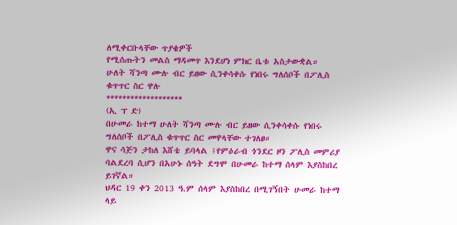ለሚቀርቡላቸው ጥያቄዎች
የሚሰጡትን መልስ ማዳመጥ እንደሆነ ምክር ቤቱ አስታውቋል።
ሁለት ሻንጣ ሙሉ ብር ይዘው ሲንቀሳቀሱ የነበሩ ግለሰቦች በፖሊስ ቁጥጥር ስር ዋሉ
*******************
(ኢ ፕ ድ)
በሁመራ ከተማ ሁለት ሻንጣ ሙሉ ብር ይዘው ሲንቀሳቀሱ የነበሩ ግለሰቦች በፖሊስ ቁጥጥር ስር መዋላቸው ተገለፀ።
ዋና ሳጅን ታከለ እሸቴ ይባላል ፤የምዕራብ ጎንደር ዞን ፖሊስ መምሪያ ባልደረባ ሲሆን በአሁኑ ሰዓት ደግሞ በሁመራ ከተማ ሰላም እያስከበረ ይገኛል።
ህዳር 19 ቀን 2013 ዓ.ም ሰላም እያስከበረ በሚገኝበት ሁመራ ከተማ ላይ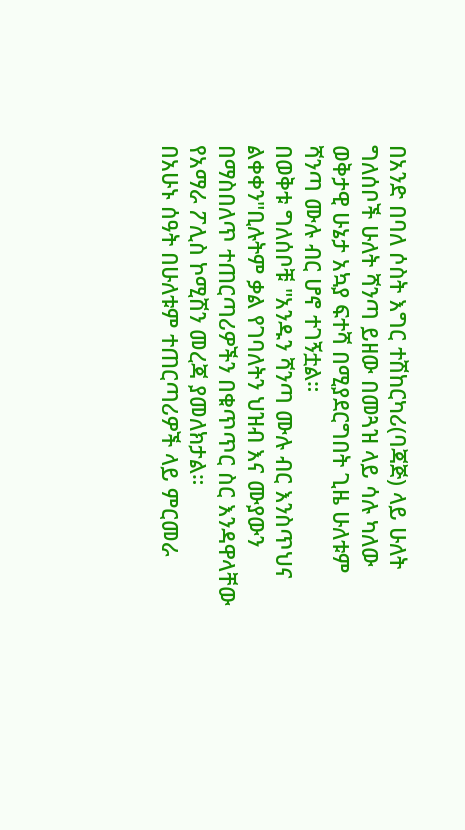በአንድ በባለ ሶስት እግር ተሽከርካሪ(ባጃጅ) ላይ ሁለት ግለሰቦች ሁለት ሻንጣ ይዘው በመጓዝ ላይ ሳሉ ካለው ወቅታዊ ሁኔታ አኳያ ፍተሻ በሚያደርግበት ጊዜ ሁለቱም ሻንጣ ሙሉ ብር ሆኖ ተገኝቷል።
በወቅቱ ግለሰቦቹ "አንዱን ሻንጣ ሙሉ ብር እንስጥህና ልቀቀን"ቢሉትም ቃል የገባለትን ህዝብ እና ሙያውን በማስበለጥ ተጠርጣሪዎችን በቁጥጥር ስር እንዳዋላቸው የአማራ ፖሊስ ኮሚሽን መረጃ ያመለክታል።
በአሁኑ ሰዓት በሁለቱም ተጠርጣሪዎች ላይ ምርመራ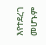እየተደረገ መሆኑም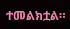ተመልክቷል።